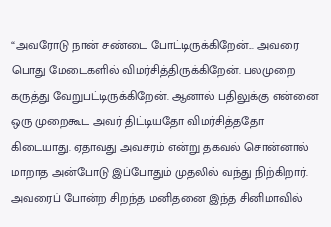“அவரோடு நான் சண்டை போட்டிருக்கிறேன்... அவரை பொது மேடைகளில் விமர்சித்திருக்கிறேன். பலமுறை கருத்து வேறுபட்டிருக்கிறேன். ஆனால் பதிலுக்கு என்னை ஒரு முறைகூட அவர் திட்டியதோ விமர்சித்ததோ கிடையாது. ஏதாவது அவசரம் என்று தகவல் சொன்னால் மாறாத அன்போடு இப்போதும் முதலில் வந்து நிற்கிறார். அவரைப் போன்ற சிறந்த மனிதனை இந்த சினிமாவில்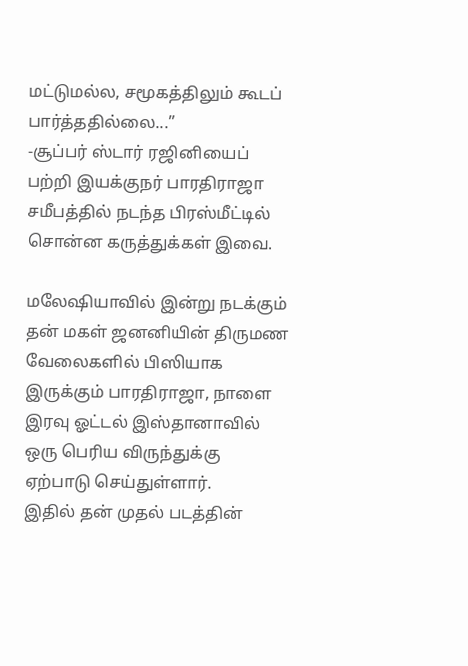மட்டுமல்ல, சமூகத்திலும் கூடப் பார்த்ததில்லை...”
-சூப்பர் ஸ்டார் ரஜினியைப் பற்றி இயக்குநர் பாரதிராஜா சமீபத்தில் நடந்த பிரஸ்மீட்டில் சொன்ன கருத்துக்கள் இவை.

மலேஷியாவில் இன்று நடக்கும் தன் மகள் ஜனனியின் திருமண வேலைகளில் பிஸியாக இருக்கும் பாரதிராஜா, நாளை இரவு ஓட்டல் இஸ்தானாவில் ஒரு பெரிய விருந்துக்கு ஏற்பாடு செய்துள்ளார்.
இதில் தன் முதல் படத்தின்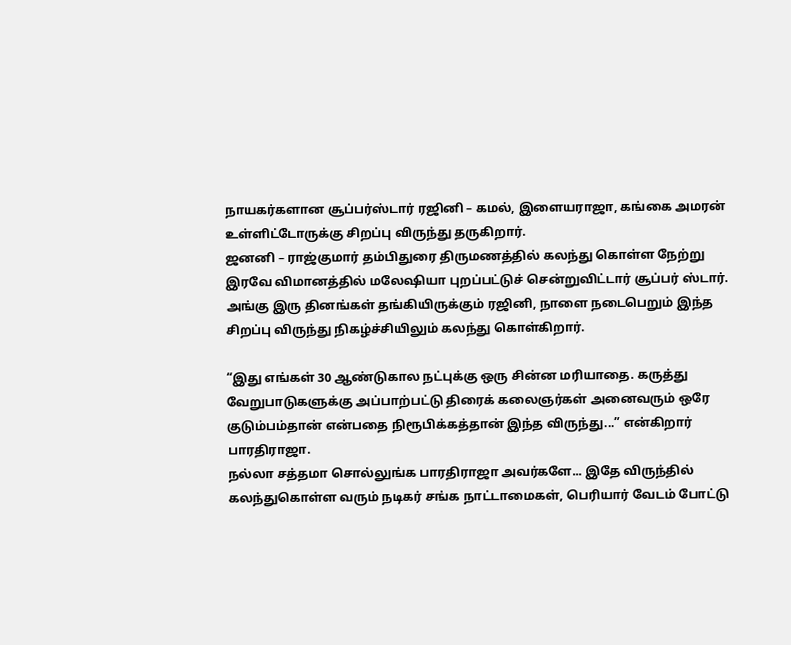நாயகர்களான சூப்பர்ஸ்டார் ரஜினி – கமல், இளையராஜா, கங்கை அமரன் உள்ளிட்டோருக்கு சிறப்பு விருந்து தருகிறார்.
ஜனனி – ராஜ்குமார் தம்பிதுரை திருமணத்தில் கலந்து கொள்ள நேற்று இரவே விமானத்தில் மலேஷியா புறப்பட்டுச் சென்றுவிட்டார் சூப்பர் ஸ்டார். அங்கு இரு தினங்கள் தங்கியிருக்கும் ரஜினி, நாளை நடைபெறும் இந்த சிறப்பு விருந்து நிகழ்ச்சியிலும் கலந்து கொள்கிறார்.

“இது எங்கள் 30 ஆண்டுகால நட்புக்கு ஒரு சின்ன மரியாதை. கருத்து வேறுபாடுகளுக்கு அப்பாற்பட்டு திரைக் கலைஞர்கள் அனைவரும் ஒரே குடும்பம்தான் என்பதை நிரூபிக்கத்தான் இந்த விருந்து...” என்கிறார் பாரதிராஜா.
நல்லா சத்தமா சொல்லுங்க பாரதிராஜா அவர்களே... இதே விருந்தில் கலந்துகொள்ள வரும் நடிகர் சங்க நாட்டாமைகள், பெரியார் வேடம் போட்டு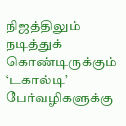நிஜத்திலும் நடித்துக் கொண்டிருக்கும் ‘டகால்டி’ பேர்வழிகளுக்கு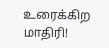உரைக்கிற மாதிரி!